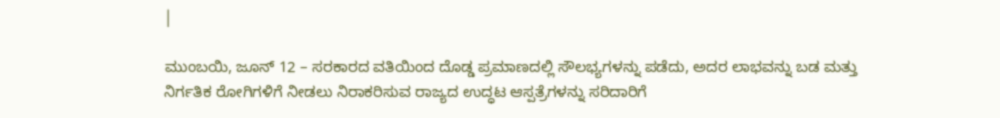|

ಮುಂಬಯಿ, ಜೂನ್ 12 – ಸರಕಾರದ ವತಿಯಿಂದ ದೊಡ್ಡ ಪ್ರಮಾಣದಲ್ಲಿ ಸೌಲಭ್ಯಗಳನ್ನು ಪಡೆದು, ಅದರ ಲಾಭವನ್ನು ಬಡ ಮತ್ತು ನಿರ್ಗತಿಕ ರೋಗಿಗಳಿಗೆ ನೀಡಲು ನಿರಾಕರಿಸುವ ರಾಜ್ಯದ ಉದ್ಧಟ ಆಸ್ಪತ್ರೆಗಳನ್ನು ಸರಿದಾರಿಗೆ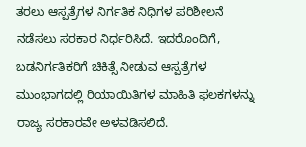ತರಲು ಆಸ್ಪತ್ರೆಗಳ ನಿರ್ಗತಿಕ ನಿಧಿಗಳ ಪರಿಶೀಲನೆ ನಡೆಸಲು ಸರಕಾರ ನಿರ್ಧರಿಸಿದೆ. ಇದರೊಂದಿಗೆ, ಬಡನಿರ್ಗತಿಕರಿಗೆ ಚಿಕಿತ್ಸೆ ನೀಡುವ ಆಸ್ಪತ್ರೆಗಳ ಮುಂಭಾಗದಲ್ಲಿ ರಿಯಾಯಿತಿಗಳ ಮಾಹಿತಿ ಫಲಕಗಳನ್ನು ರಾಜ್ಯ ಸರಕಾರವೇ ಅಳವಡಿಸಲಿದೆ.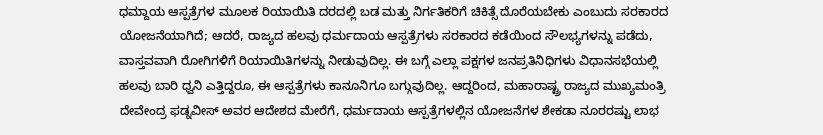ಧಮ್ದಾಯ ಆಸ್ಪತ್ರೆಗಳ ಮೂಲಕ ರಿಯಾಯಿತಿ ದರದಲ್ಲಿ ಬಡ ಮತ್ತು ನಿರ್ಗತಿಕರಿಗೆ ಚಿಕಿತ್ಸೆ ದೊರೆಯಬೇಕು ಎಂಬುದು ಸರಕಾರದ ಯೋಜನೆಯಾಗಿದೆ; ಆದರೆ, ರಾಜ್ಯದ ಹಲವು ಧರ್ಮದಾಯ ಆಸ್ಪತ್ರೆಗಳು ಸರಕಾರದ ಕಡೆಯಿಂದ ಸೌಲಭ್ಯಗಳನ್ನು ಪಡೆದು, ವಾಸ್ತವವಾಗಿ ರೋಗಿಗಳಿಗೆ ರಿಯಾಯಿತಿಗಳನ್ನು ನೀಡುವುದಿಲ್ಲ. ಈ ಬಗ್ಗೆ ಎಲ್ಲಾ ಪಕ್ಷಗಳ ಜನಪ್ರತಿನಿಧಿಗಳು ವಿಧಾನಸಭೆಯಲ್ಲಿ ಹಲವು ಬಾರಿ ಧ್ವನಿ ಎತ್ತಿದ್ದರೂ, ಈ ಆಸ್ಪತ್ರೆಗಳು ಕಾನೂನಿಗೂ ಬಗ್ಗುವುದಿಲ್ಲ. ಆದ್ದರಿಂದ, ಮಹಾರಾಷ್ಟ್ರ ರಾಜ್ಯದ ಮುಖ್ಯಮಂತ್ರಿ ದೇವೇಂದ್ರ ಫಡ್ನವೀಸ್ ಅವರ ಆದೇಶದ ಮೇರೆಗೆ, ಧರ್ಮದಾಯ ಆಸ್ಪತ್ರೆಗಳಲ್ಲಿನ ಯೋಜನೆಗಳ ಶೇಕಡಾ ನೂರರಷ್ಟು ಲಾಭ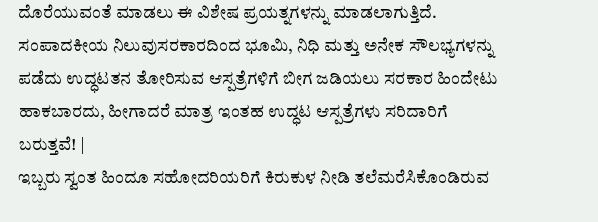ದೊರೆಯುವಂತೆ ಮಾಡಲು ಈ ವಿಶೇಷ ಪ್ರಯತ್ನಗಳನ್ನು ಮಾಡಲಾಗುತ್ತಿದೆ.
ಸಂಪಾದಕೀಯ ನಿಲುವುಸರಕಾರದಿಂದ ಭೂಮಿ, ನಿಧಿ ಮತ್ತು ಅನೇಕ ಸೌಲಭ್ಯಗಳನ್ನು ಪಡೆದು ಉದ್ಧಟತನ ತೋರಿಸುವ ಆಸ್ಪತ್ರೆಗಳಿಗೆ ಬೀಗ ಜಡಿಯಲು ಸರಕಾರ ಹಿಂದೇಟು ಹಾಕಬಾರದು, ಹೀಗಾದರೆ ಮಾತ್ರ ಇಂತಹ ಉದ್ಧಟ ಆಸ್ಪತ್ರೆಗಳು ಸರಿದಾರಿಗೆ ಬರುತ್ತವೆ! |
ಇಬ್ಬರು ಸ್ವಂತ ಹಿಂದೂ ಸಹೋದರಿಯರಿಗೆ ಕಿರುಕುಳ ನೀಡಿ ತಲೆಮರೆಸಿಕೊಂಡಿರುವ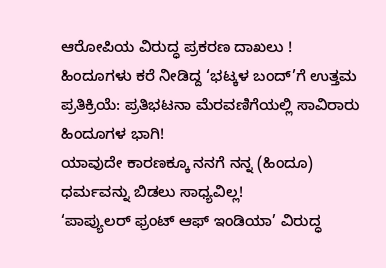ಆರೋಪಿಯ ವಿರುದ್ಧ ಪ್ರಕರಣ ದಾಖಲು !
ಹಿಂದೂಗಳು ಕರೆ ನೀಡಿದ್ದ ‘ಭಟ್ಕಳ ಬಂದ್’ಗೆ ಉತ್ತಮ ಪ್ರತಿಕ್ರಿಯೆ: ಪ್ರತಿಭಟನಾ ಮೆರವಣಿಗೆಯಲ್ಲಿ ಸಾವಿರಾರು ಹಿಂದೂಗಳ ಭಾಗಿ!
ಯಾವುದೇ ಕಾರಣಕ್ಕೂ ನನಗೆ ನನ್ನ (ಹಿಂದೂ) ಧರ್ಮವನ್ನು ಬಿಡಲು ಸಾಧ್ಯವಿಲ್ಲ!
‘ಪಾಪ್ಯುಲರ್ ಫ್ರಂಟ್ ಆಫ್ ಇಂಡಿಯಾ’ ವಿರುದ್ಧ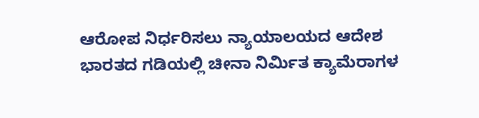ಆರೋಪ ನಿರ್ಧರಿಸಲು ನ್ಯಾಯಾಲಯದ ಆದೇಶ
ಭಾರತದ ಗಡಿಯಲ್ಲಿ ಚೀನಾ ನಿರ್ಮಿತ ಕ್ಯಾಮೆರಾಗಳ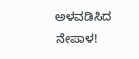ಅಳವಡಿಸಿದ ನೇಪಾಳ!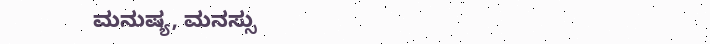ಮನುಷ್ಯ, ಮನಸ್ಸು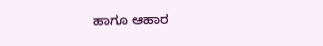ಹಾಗೂ ಆಹಾರ